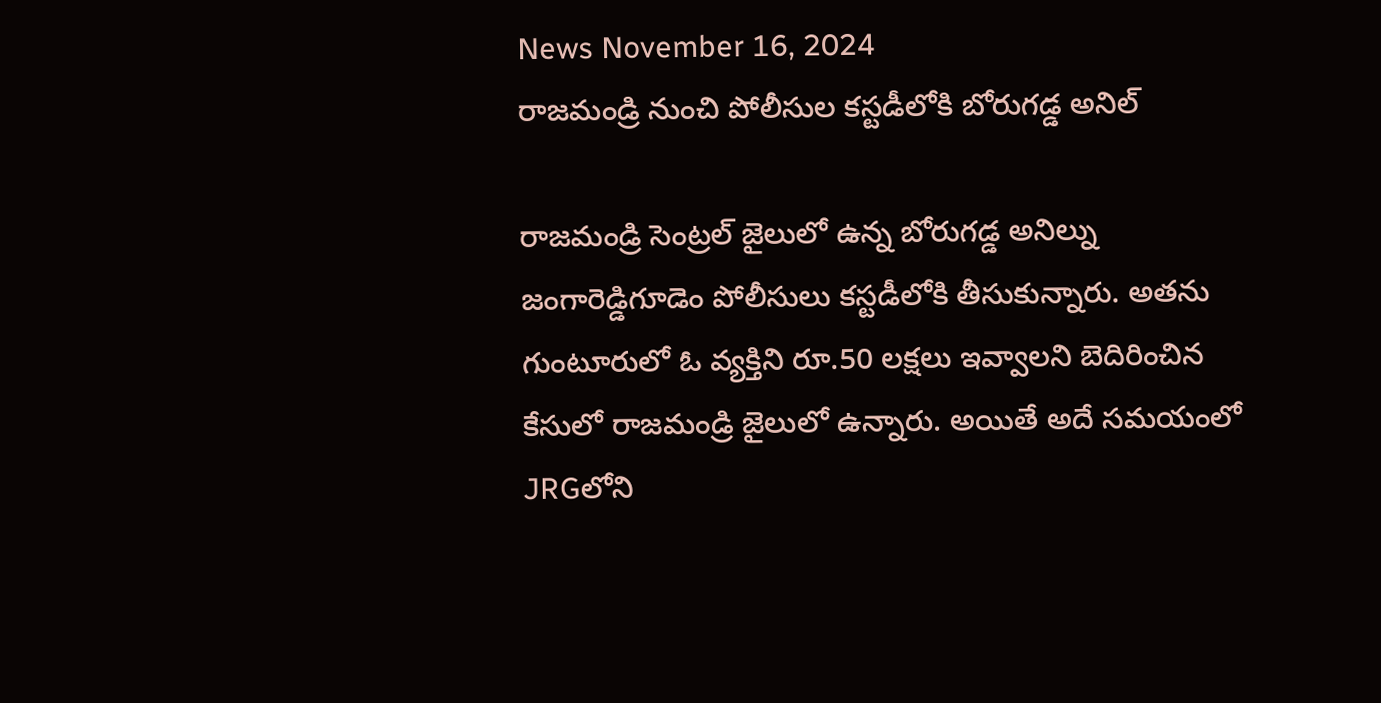News November 16, 2024
రాజమండ్రి నుంచి పోలీసుల కస్టడీలోకి బోరుగడ్డ అనిల్

రాజమండ్రి సెంట్రల్ జైలులో ఉన్న బోరుగడ్డ అనిల్ను జంగారెడ్డిగూడెం పోలీసులు కస్టడీలోకి తీసుకున్నారు. అతను గుంటూరులో ఓ వ్యక్తిని రూ.50 లక్షలు ఇవ్వాలని బెదిరించిన కేసులో రాజమండ్రి జైలులో ఉన్నారు. అయితే అదే సమయంలో JRGలోని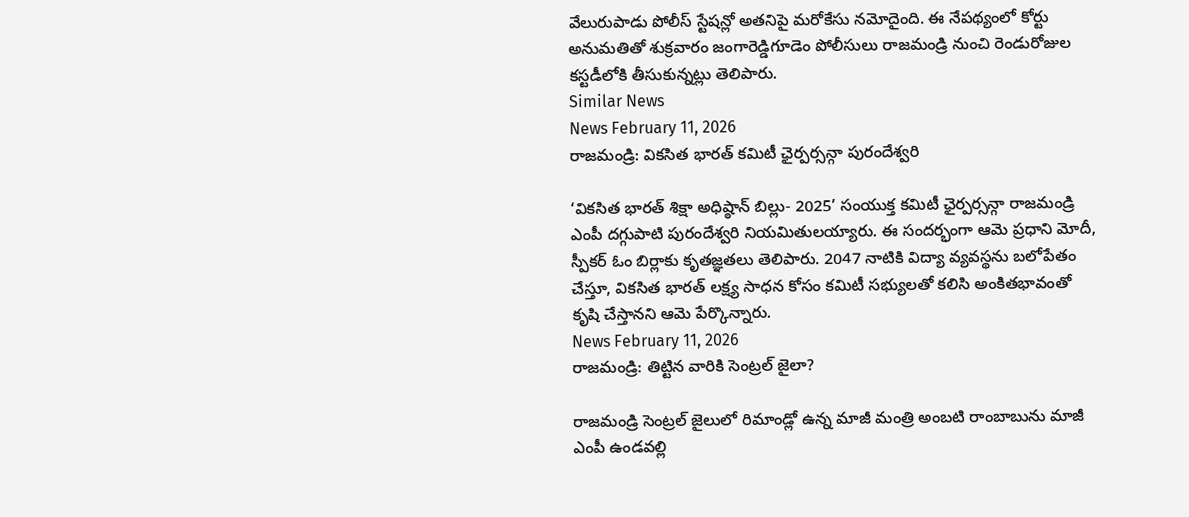వేలురుపాడు పోలీస్ స్టేషన్లో అతనిపై మరోకేసు నమోదైంది. ఈ నేపథ్యంలో కోర్టు అనుమతితో శుక్రవారం జంగారెడ్డిగూడెం పోలీసులు రాజమండ్రి నుంచి రెండురోజుల కస్టడీలోకి తీసుకున్నట్లు తెలిపారు.
Similar News
News February 11, 2026
రాజమండ్రి: వికసిత భారత్ కమిటీ ఛైర్పర్సన్గా పురందేశ్వరి

‘వికసిత భారత్ శిక్షా అధిష్ఠాన్ బిల్లు- 2025’ సంయుక్త కమిటీ ఛైర్పర్సన్గా రాజమండ్రి ఎంపీ దగ్గుపాటి పురందేశ్వరి నియమితులయ్యారు. ఈ సందర్భంగా ఆమె ప్రధాని మోదీ, స్పీకర్ ఓం బిర్లాకు కృతజ్ఞతలు తెలిపారు. 2047 నాటికి విద్యా వ్యవస్థను బలోపేతం చేస్తూ, వికసిత భారత్ లక్ష్య సాధన కోసం కమిటీ సభ్యులతో కలిసి అంకితభావంతో కృషి చేస్తానని ఆమె పేర్కొన్నారు.
News February 11, 2026
రాజమండ్రి: తిట్టిన వారికి సెంట్రల్ జైలా?

రాజమండ్రి సెంట్రల్ జైలులో రిమాండ్లో ఉన్న మాజీ మంత్రి అంబటి రాంబాబును మాజీ ఎంపీ ఉండవల్లి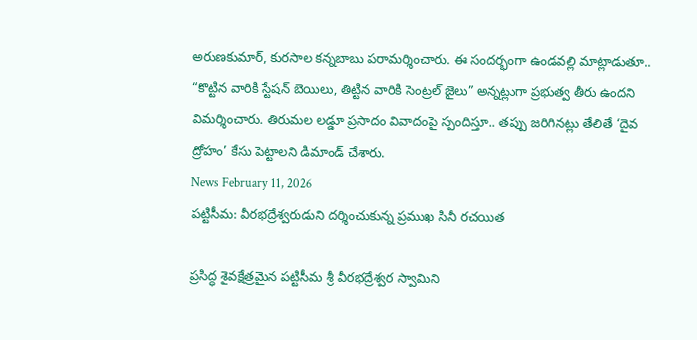అరుణకుమార్, కురసాల కన్నబాబు పరామర్శించారు. ఈ సందర్భంగా ఉండవల్లి మాట్లాడుతూ.. “కొట్టిన వారికి స్టేషన్ బెయిలు, తిట్టిన వారికి సెంట్రల్ జైలు” అన్నట్లుగా ప్రభుత్వ తీరు ఉందని విమర్శించారు. తిరుమల లడ్డూ ప్రసాదం వివాదంపై స్పందిస్తూ.. తప్పు జరిగినట్లు తేలితే ‘దైవ ద్రోహం’ కేసు పెట్టాలని డిమాండ్ చేశారు.
News February 11, 2026
పట్టిసీమ: వీరభద్రేశ్వరుడుని దర్శించుకున్న ప్రముఖ సినీ రచయిత

ప్రసిద్ధ శైవక్షేత్రమైన పట్టిసీమ శ్రీ వీరభద్రేశ్వర స్వామిని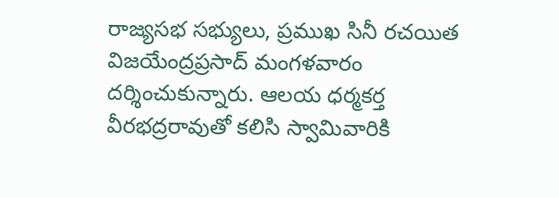రాజ్యసభ సభ్యులు, ప్రముఖ సినీ రచయిత విజయేంద్రప్రసాద్ మంగళవారం దర్శించుకున్నారు. ఆలయ ధర్మకర్త వీరభద్రరావుతో కలిసి స్వామివారికి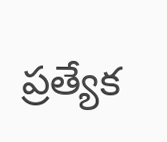ప్రత్యేక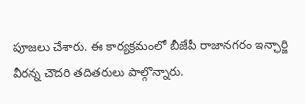పూజలు చేశారు. ఈ కార్యక్రమంలో బీజేపీ రాజానగరం ఇన్ఛార్జి వీరన్న చౌదరి తదితరులు పాల్గొన్నారు.